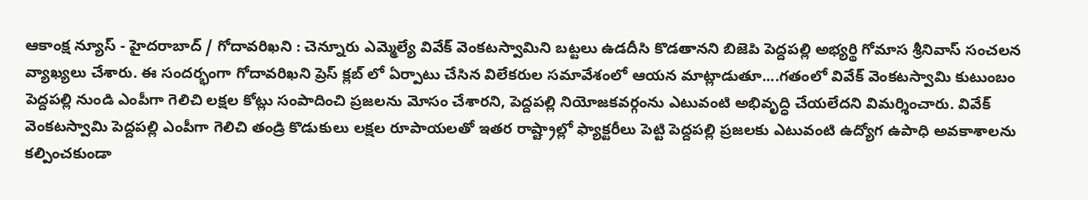ఆకాంక్ష న్యూస్ - హైదరాబాద్ / గోదావరిఖని : చెన్నూరు ఎమ్మెల్యే వివేక్ వెంకటస్వామిని బట్టలు ఉడదీసి కొడతానని బిజెపి పెద్దపల్లి అభ్యర్థి గోమాస శ్రీనివాస్ సంచలన వ్యాఖ్యలు చేశారు. ఈ సందర్భంగా గోదావరిఖని ప్రెస్ క్లబ్ లో ఏర్పాటు చేసిన విలేకరుల సమావేశంలో ఆయన మాట్లాడుతూ....గతంలో వివేక్ వెంకటస్వామి కుటుంబం పెద్దపల్లి నుండి ఎంపీగా గెలిచి లక్షల కోట్లు సంపాదించి ప్రజలను మోసం చేశారని, పెద్దపల్లి నియోజకవర్గంను ఎటువంటి అభివృద్ధి చేయలేదని విమర్శించారు. వివేక్ వెంకటస్వామి పెద్దపల్లి ఎంపీగా గెలిచి తండ్రి కొడుకులు లక్షల రూపాయలతో ఇతర రాష్ట్రాల్లో ఫ్యాక్టరీలు పెట్టి పెద్దపల్లి ప్రజలకు ఎటువంటి ఉద్యోగ ఉపాధి అవకాశాలను కల్పించకుండా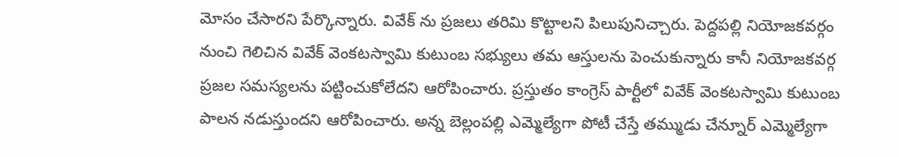మోసం చేసారని పేర్కొన్నారు. వివేక్ ను ప్రజలు తరిమి కొట్టాలని పిలుపునిచ్చారు. పెద్దపల్లి నియోజకవర్గం నుంచి గెలిచిన వివేక్ వెంకటస్వామి కుటుంబ సభ్యులు తమ ఆస్తులను పెంచుకున్నారు కానీ నియోజకవర్గ ప్రజల సమస్యలను పట్టించుకోలేదని ఆరోపించారు. ప్రస్తుతం కాంగ్రెస్ పార్టీలో వివేక్ వెంకటస్వామి కుటుంబ పాలన నడుస్తుందని ఆరోపించారు. అన్న బెల్లంపల్లి ఎమ్మెల్యేగా పోటీ చేస్తే తమ్ముడు చేన్నూర్ ఎమ్మెల్యేగా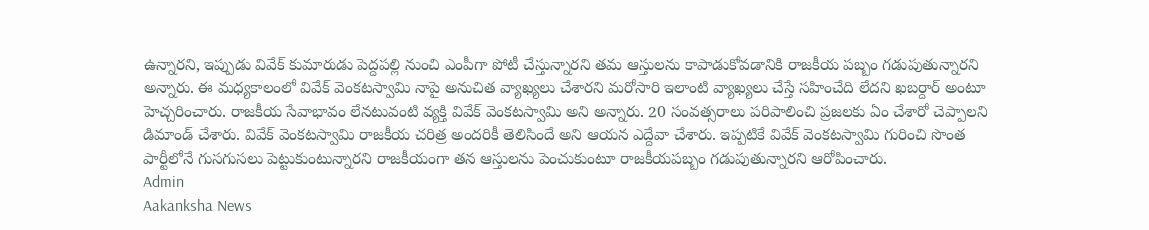ఉన్నారని, ఇప్పుడు వివేక్ కుమారుడు పెద్దపల్లి నుంచి ఎంపీగా పోటీ చేస్తున్నారని తమ ఆస్తులను కాపాడుకోవడానికి రాజకీయ పబ్బం గడుపుతున్నారని అన్నారు. ఈ మధ్యకాలంలో వివేక్ వెంకటస్వామి నాపై అనుచిత వ్యాఖ్యలు చేశారని మరోసారి ఇలాంటి వ్యాఖ్యలు చేస్తే సహించేది లేదని ఖబర్దార్ అంటూ హెచ్చరించారు. రాజకీయ సేవాభావం లేనటువంటి వ్యక్తి వివేక్ వెంకటస్వామి అని అన్నారు. 20 సంవత్సరాలు పరిపాలించి ప్రజలకు ఏం చేశారో చెప్పాలని డిమాండ్ చేశారు. వివేక్ వెంకటస్వామి రాజకీయ చరిత్ర అందరికీ తెలిసిందే అని ఆయన ఎద్దేవా చేశారు. ఇప్పటికే వివేక్ వెంకటస్వామి గురించి సొంత పార్టీలోనే గుసగుసలు పెట్టుకుంటున్నారని రాజకీయంగా తన ఆస్తులను పెంచుకుంటూ రాజకీయపబ్బం గడుపుతున్నారని ఆరోపించారు.
Admin
Aakanksha News